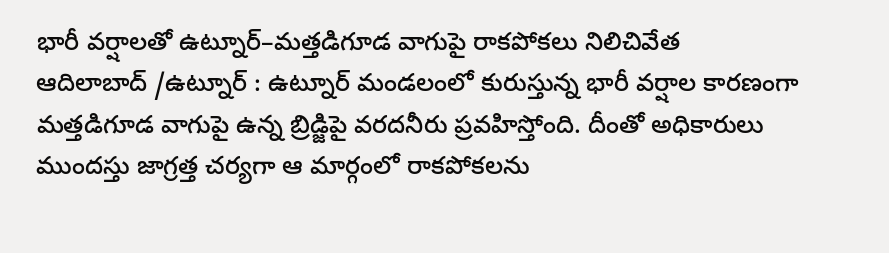భారీ వర్షాలతో ఉట్నూర్–మత్తడిగూడ వాగుపై రాకపోకలు నిలిచివేత
ఆదిలాబాద్ /ఉట్నూర్ : ఉట్నూర్ మండలంలో కురుస్తున్న భారీ వర్షాల కారణంగా మత్తడిగూడ వాగుపై ఉన్న బ్రిడ్జిపై వరదనీరు ప్రవహిస్తోంది. దీంతో అధికారులు ముందస్తు జాగ్రత్త చర్యగా ఆ మార్గంలో రాకపోకలను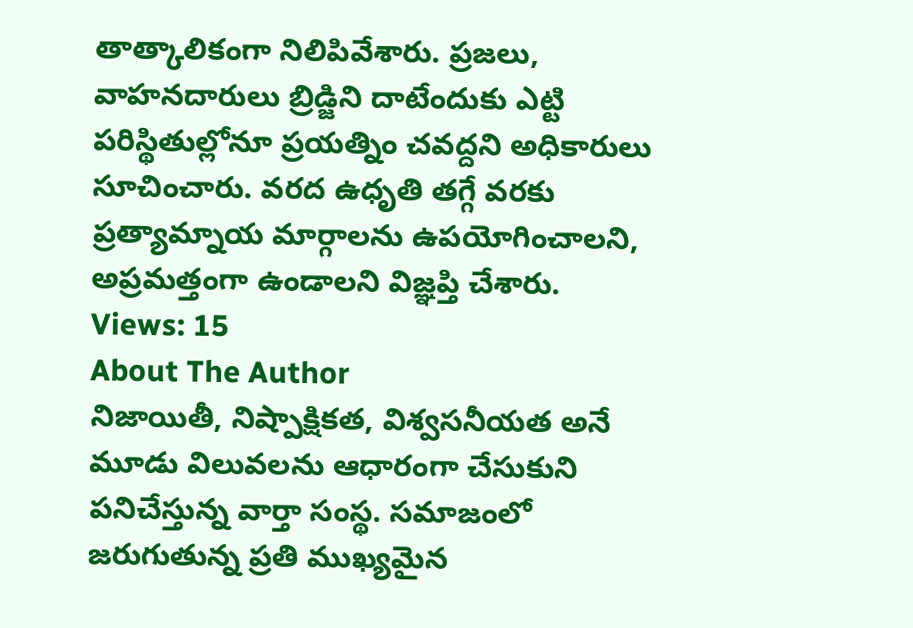తాత్కాలికంగా నిలిపివేశారు. ప్రజలు, వాహనదారులు బ్రిడ్జిని దాటేందుకు ఎట్టి పరిస్థితుల్లోనూ ప్రయత్నిం చవద్దని అధికారులు సూచించారు. వరద ఉధృతి తగ్గే వరకు ప్రత్యామ్నాయ మార్గాలను ఉపయోగించాలని, అప్రమత్తంగా ఉండాలని విజ్ఞప్తి చేశారు.
Views: 15
About The Author
నిజాయితీ, నిష్పాక్షికత, విశ్వసనీయత అనే మూడు విలువలను ఆధారంగా చేసుకుని పనిచేస్తున్న వార్తా సంస్థ. సమాజంలో జరుగుతున్న ప్రతి ముఖ్యమైన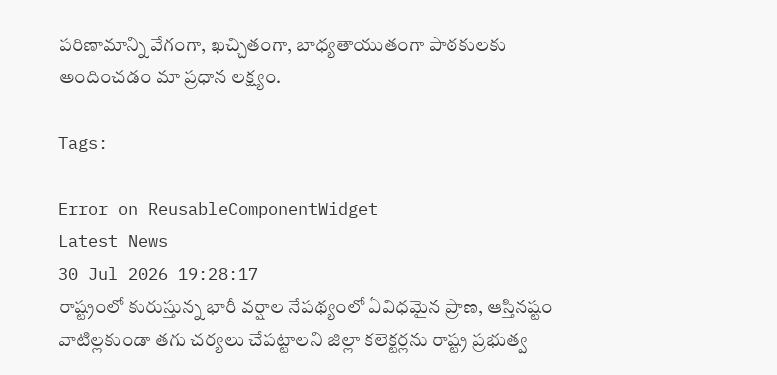పరిణామాన్ని వేగంగా, ఖచ్చితంగా, బాధ్యతాయుతంగా పాఠకులకు అందించడం మా ప్రధాన లక్ష్యం.

Tags:

Error on ReusableComponentWidget
Latest News
30 Jul 2026 19:28:17
రాష్ట్రంలో కురుస్తున్న భారీ వర్షాల నేపథ్యంలో ఏవిధమైన ప్రాణ, ఆస్తినష్టం వాటిల్లకుండా తగు చర్యలు చేపట్టాలని జిల్లా కలెక్టర్లను రాష్ట్ర ప్రభుత్వ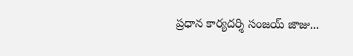ప్రధాన కార్యదర్శి సంజయ్ జాజు...